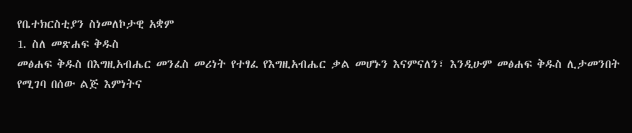የቤተክርስቲያን ስነመለኮታዊ አቋም
1. ስለ መጽሐፍ ቅዱስ
መፅሐፍ ቅዱስ በእግዚአብሔር መንፈስ መሪነት የተፃፈ የእግዚአብሔር ቃል መሆኑን እናምናለን፣ እንዲሁም መፅሐፍ ቅዱስ ሊታመንበት የሚገባ በሰው ልጅ እምነትና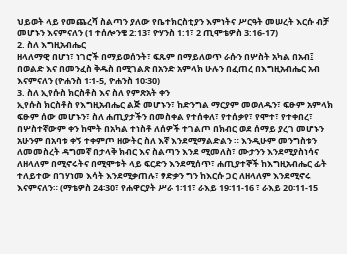ህይወት ላይ የመጨረሻ ስልጣን ያለው የቤተክርስቲያን እምነትና ሥርዓት መሠረት እርሱ ብቻ መሆኑን እናምናለን (1 ተሰሎንቄ 2:13፣ ዮሃንስ 1:1፣ 2 ጢሞቴዎስ 3:16-17)
2. ስለ እግዚአብሔር
ዘላለማዊ በሆነ፣ ነገሮች በማይወሰንት፣ ፍጹም በማይለወጥ ራሱን በሦስት አካል በአብ፤ በወልድ እና በመንፈስ ቅዱስ በሚገልጽ በአንድ አምላክ ሁሉን በፈጠረ በእግዚአብሔር አብ እናምናለን (ዮሐንስ 1፡1-5, ዮሐንስ 10፡30)
3. ስለ ኢየሱስ ክርስቶስ እና ስለ የምጽአት ቀን
ኢየሱስ ክርስቶስ የእግዚአብሔር ልጅ መሆኑን፣ ከድንግል ማርያም መወለዱን፣ ፍፁም አምላክ ፍፁም ሰው መሆኑን፣ ስለ ሐጢያታችን በመስቀል የተሰቀለ፣ የተሰቃየ፣ የሞተ፣ የተቀበረ፣ በሦስተኛውም ቀን ከሞት በአካል ተነስቶ ለሰዎች ተገልጦ በክብር ወደ ሰማይ ያረገ መሆኑን አሁንም በአባቱ ቀኝ ተቀምጦ ዘውትር ስለ እኛ እንደሚማልድልን ። እንዲሁም መንግስቱን ለመመስረት ዳግመኛ በታላቅ ክብር እና ስልጣን እንደ ሚመለስ፣ ሙታንን እንደሚያስነሳና ለዘላለም በሚኖሩትና በሚሞቱት ላይ ፍርድን እንደሚሰጥ፣ ሐጢያተኞች ከእግዚአብሔር ፊት ተለይተው በገሃነመ እሳት እንደሚቃጠሉ፣ ፃድቃን ግን ከእርሱ ጋር ለዘላለም እንደሚኖሩ እናምናለን። (ማቴዎስ 24፡30፣ የሐዋርያት ሥራ 1፡11፣ ራእይ 19፡11-16 ፣ ራእይ 20፡11-15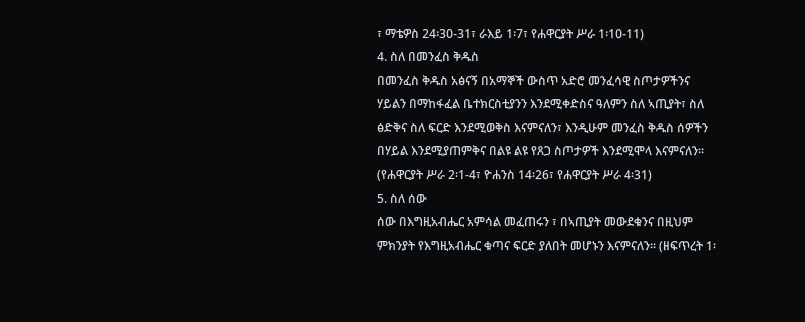፣ ማቴዎስ 24፡30-31፣ ራእይ 1፡7፣ የሐዋርያት ሥራ 1፡10-11)
4. ስለ በመንፈስ ቅዱስ
በመንፈስ ቅዱስ አፅናኝ በአማኞች ውስጥ አድሮ መንፈሳዊ ስጦታዎችንና ሃይልን በማከፋፈል ቤተክርስቲያንን እንደሚቀድስና ዓለምን ስለ ኣጢያት፣ ስለ ፅድቅና ስለ ፍርድ እንደሚወቅስ እናምናለን፣ እንዲሁም መንፈስ ቅዱስ ሰዎችን በሃይል እንደሚያጠምቅና በልዩ ልዩ የጸጋ ስጦታዎች እንደሚሞላ እናምናለን። (የሐዋርያት ሥራ 2፡1-4፣ ዮሐንስ 14፡26፣ የሐዋርያት ሥራ 4፡31)
5. ስለ ሰው
ሰው በእግዚአብሔር አምሳል መፈጠሩን ፣ በኣጢያት መውደቁንና በዚህም ምክንያት የእግዚአብሔር ቁጣና ፍርድ ያለበት መሆኑን እናምናለን። (ዘፍጥረት 1፡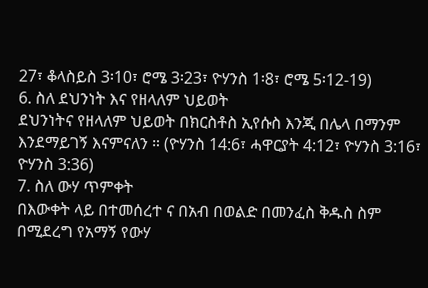27፣ ቆላስይስ 3፡10፣ ሮሜ 3፡23፣ ዮሃንስ 1፡8፣ ሮሜ 5፡12-19)
6. ስለ ደህንነት እና የዘላለም ህይወት
ደህንነትና የዘላለም ህይወት በክርስቶስ ኢየሱስ እንጂ በሌላ በማንም እንደማይገኝ እናምናለን ። (ዮሃንስ 14:6፣ ሓዋርያት 4:12፣ ዮሃንስ 3:16፣ ዮሃንስ 3:36)
7. ስለ ውሃ ጥምቀት
በእውቀት ላይ በተመሰረተ ና በአብ በወልድ በመንፈስ ቅዱስ ስም በሚደረግ የአማኝ የውሃ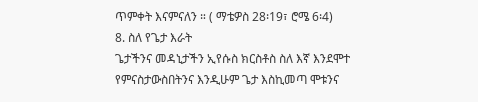ጥምቀት እናምናለን ። ( ማቴዎስ 28፡19፣ ሮሜ 6፡4)
8. ስለ የጌታ እራት
ጌታችንና መዳኒታችን ኢየሱስ ክርስቶስ ስለ እኛ እንደሞተ የምናስታውስበትንና እንዲሁም ጌታ እስኪመጣ ሞቱንና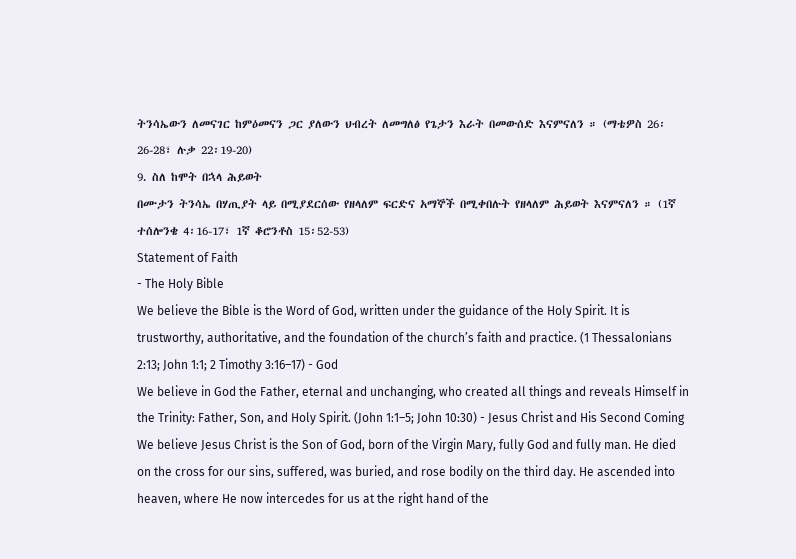ትንሳኤውን ለመናገር ከምዕመናን ጋር ያለውን ህብረት ለመግለፅ የጌታን እራት በመውሰድ እናምናለን ። (ማቴዎስ 26፡26-28፣ ሉቃ 22፡19-20)
9. ስለ ከሞት በኋላ ሕይወት
በሙታን ትንሳኤ በሃጢያት ላይ በሚያደርሰው የዘላለም ፍርድና አማኞች በሚቀበሉት የዘላለም ሕይወት እናምናለን ። (1ኛ ተሰሎንቄ 4፡16-17፣ 1ኛ ቆሮንቶስ 15፡52-53)
Statement of Faith
- The Holy Bible
We believe the Bible is the Word of God, written under the guidance of the Holy Spirit. It is trustworthy, authoritative, and the foundation of the church’s faith and practice. (1 Thessalonians 2:13; John 1:1; 2 Timothy 3:16–17) - God
We believe in God the Father, eternal and unchanging, who created all things and reveals Himself in the Trinity: Father, Son, and Holy Spirit. (John 1:1–5; John 10:30) - Jesus Christ and His Second Coming
We believe Jesus Christ is the Son of God, born of the Virgin Mary, fully God and fully man. He died on the cross for our sins, suffered, was buried, and rose bodily on the third day. He ascended into heaven, where He now intercedes for us at the right hand of the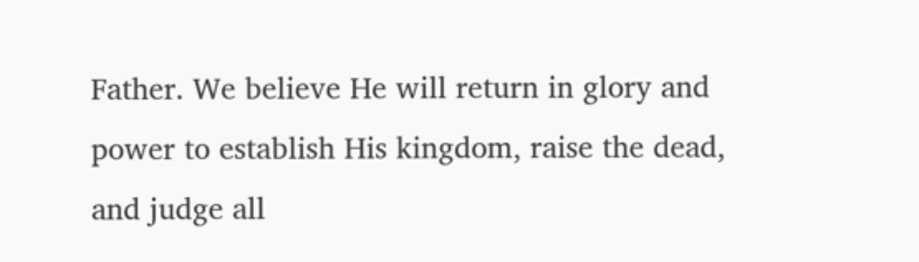Father. We believe He will return in glory and power to establish His kingdom, raise the dead, and judge all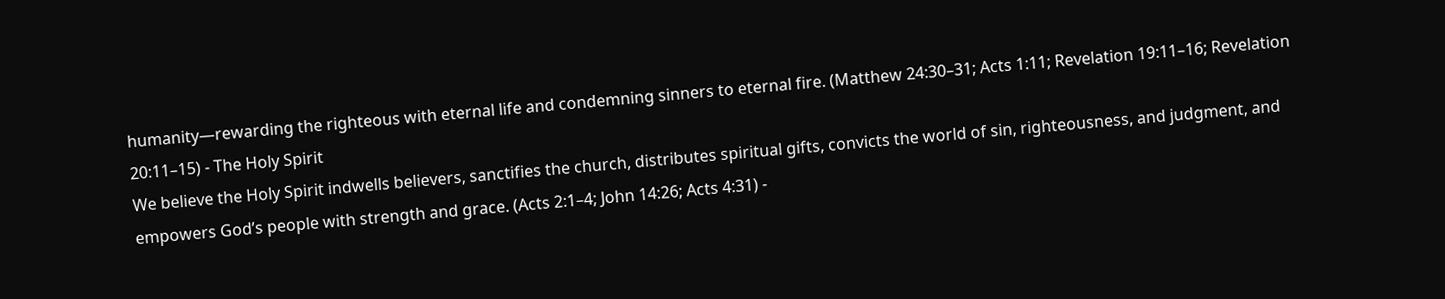humanity—rewarding the righteous with eternal life and condemning sinners to eternal fire. (Matthew 24:30–31; Acts 1:11; Revelation 19:11–16; Revelation 20:11–15) - The Holy Spirit
We believe the Holy Spirit indwells believers, sanctifies the church, distributes spiritual gifts, convicts the world of sin, righteousness, and judgment, and empowers God’s people with strength and grace. (Acts 2:1–4; John 14:26; Acts 4:31) -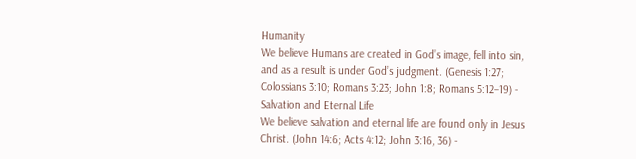Humanity
We believe Humans are created in God’s image, fell into sin, and as a result is under God’s judgment. (Genesis 1:27; Colossians 3:10; Romans 3:23; John 1:8; Romans 5:12–19) - Salvation and Eternal Life
We believe salvation and eternal life are found only in Jesus Christ. (John 14:6; Acts 4:12; John 3:16, 36) -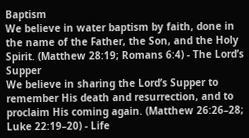Baptism
We believe in water baptism by faith, done in the name of the Father, the Son, and the Holy Spirit. (Matthew 28:19; Romans 6:4) - The Lord’s Supper
We believe in sharing the Lord’s Supper to remember His death and resurrection, and to proclaim His coming again. (Matthew 26:26–28; Luke 22:19–20) - Life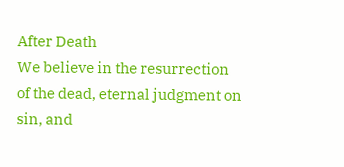After Death
We believe in the resurrection of the dead, eternal judgment on sin, and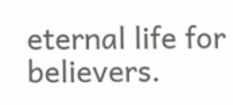eternal life for believers.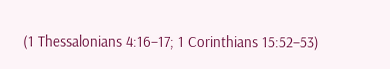(1 Thessalonians 4:16–17; 1 Corinthians 15:52–53)